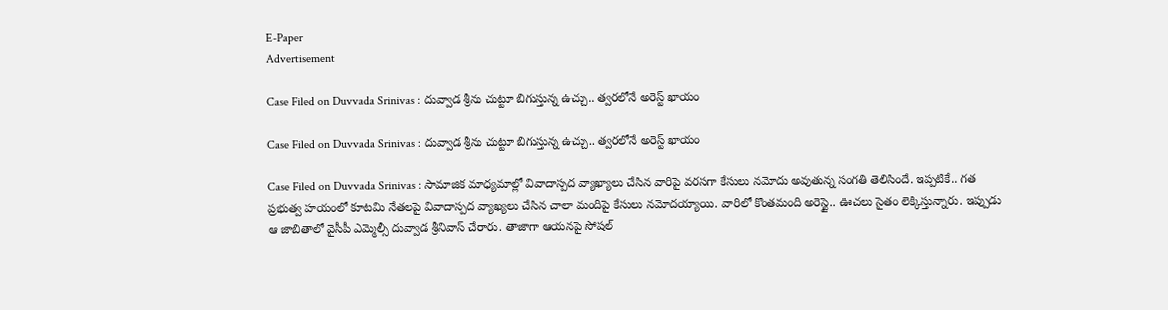E-Paper
Advertisement

Case Filed on Duvvada Srinivas : దువ్వాడ శ్రీను చుట్టూ బిగుస్తున్న ఉచ్చు.. త్వరలోనే అరెస్ట్ ఖాయం

Case Filed on Duvvada Srinivas : దువ్వాడ శ్రీను చుట్టూ బిగుస్తున్న ఉచ్చు.. త్వరలోనే అరెస్ట్ ఖాయం

Case Filed on Duvvada Srinivas : సామాజిక మాధ్యమాల్లో వివాదాస్పద వ్యాఖ్యాలు చేసిన వారిపై వరసగా కేసులు నమోదు అవుతున్న సంగతి తెలిసిందే. ఇప్పటికే.. గత ప్రభుత్వ హయంలో కూటమి నేతలపై వివాదాస్పద వ్యాఖ్యలు చేసిన చాలా మందిపై కేసులు నమోదయ్యాయి. వారిలో కొంతమంది అరెస్టై.. ఊచలు సైతం లెక్కిస్తున్నారు. ఇప్పుడు ఆ జాబితాలో వైసీపీ ఎమ్మెల్సీ దువ్వాడ శ్రీనివాస్ చేరారు. తాజాగా ఆయనపై సోషల్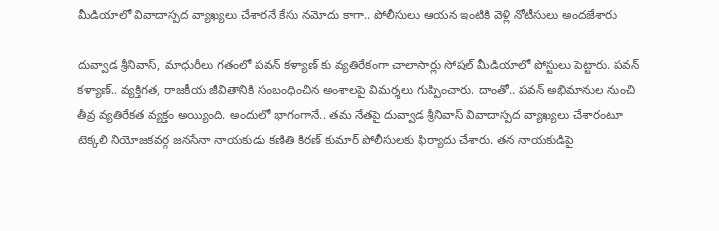మీడియాలో వివాదాస్పద వ్యాఖ్యలు చేశారనే కేసు నమోదు కాగా.. పోలీసులు ఆయన ఇంటికి వెళ్లి నోటీసులు అందజేశారు

దువ్వాడ శ్రీనివాస్, మాధురీలు గతంలో పవన్ కళ్యాణ్ కు వ్యతిరేకంగా చాలాసార్లు సోషల్ మీడియాలో పోస్టులు పెట్టారు. పవన్ కళ్యాణ్.. వ్యక్తిగత, రాజకీయ జీవితానికి సంబంధించిన అంశాలపై విమర్శలు గుప్పించారు. దాంతో.. పవన్ అభిమానుల నుంచి తీవ్ర వ్యతిరేకత వ్యక్తం అయ్యింది. అందులో భాగంగానే.. తమ నేతపై దువ్వాడ శ్రీనివాస్ వివాదాస్పద వ్యాఖ్యలు చేశారంటూ టెక్కలి నియోజకవర్గ జనసేనా నాయకుడు కణితి కిరణ్ కుమార్ పోలీసులకు ఫిర్యాదు చేశారు. తన నాయకుడిపై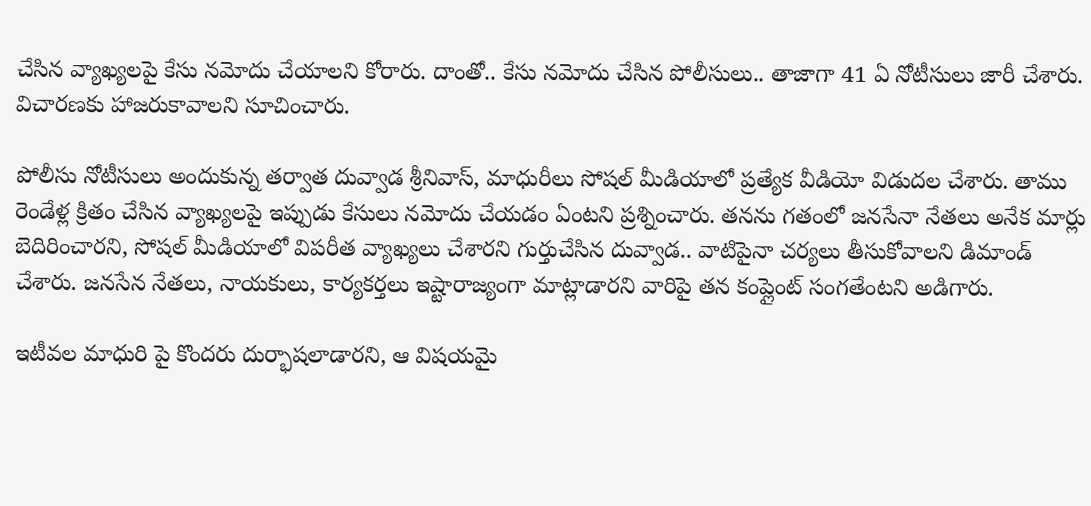చేసిన వ్యాఖ్యలపై కేసు నమోదు చేయాలని కోరారు. దాంతో.. కేసు నమోదు చేసిన పోలీసులు.. తాజాగా 41 ఏ నోటీసులు జారీ చేశారు. విచారణకు హాజరుకావాలని సూచించారు.

పోలీసు నోటీసులు అందుకున్న తర్వాత దువ్వాడ శ్రీనివాస్, మాధురీలు సోషల్ మీడియాలో ప్రత్యేక వీడియో విడుదల చేశారు. తాము రెండేళ్ల క్రితం చేసిన వ్యాఖ్యలపై ఇప్పుడు కేసులు నమోదు చేయడం ఏంటని ప్రశ్నించారు. తనను గతంలో జనసేనా నేతలు అనేక మార్లు బెదిరించారని, సోషల్ మీడియాలో విపరీత వ్యాఖ్యలు చేశారని గుర్తుచేసిన దువ్వాడ.. వాటిపైనా చర్యలు తీసుకోవాలని డిమాండ్ చేశారు. జనసేన నేతలు, నాయకులు, కార్యకర్తలు ఇష్టారాజ్యంగా మాట్లాడారని వారిపై తన కంప్లైంట్ సంగతేంటని అడిగారు.

ఇటీవల మాధురి పై కొందరు దుర్భాషలాడారని, ఆ విషయమై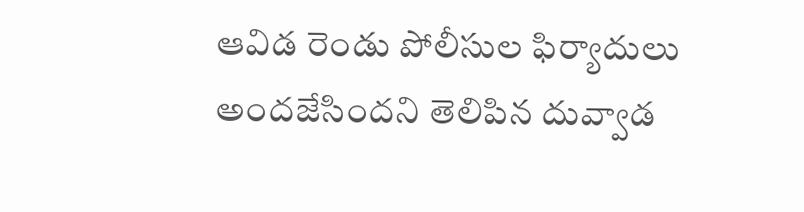ఆవిడ రెండు పోలీసుల ఫిర్యాదులు అందజేసిందని తెలిపిన దువ్వాడ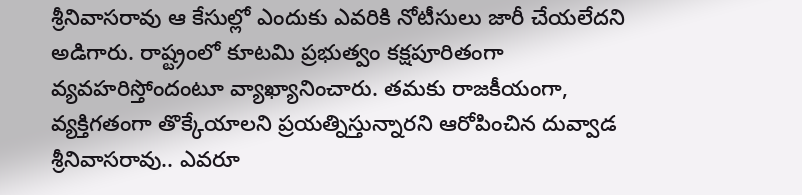శ్రీనివాసరావు ఆ కేసుల్లో ఎందుకు ఎవరికి నోటీసులు జారీ చేయలేదని అడిగారు. రాష్ట్రంలో కూటమి ప్రభుత్వం కక్షపూరితంగా వ్యవహరిస్తోందంటూ వ్యాఖ్యానించారు. తమకు రాజకీయంగా, వ్యక్తిగతంగా తొక్కేయాలని ప్రయత్నిస్తున్నారని ఆరోపించిన దువ్వాడ శ్రీనివాసరావు.. ఎవరూ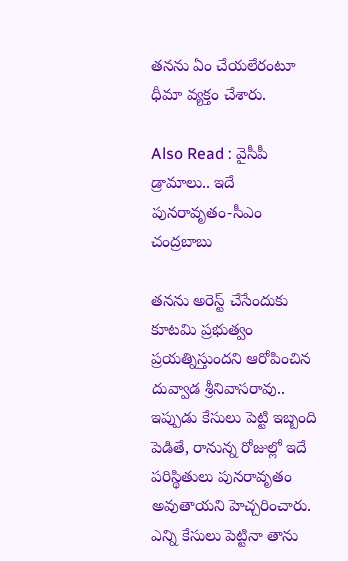తనను ఏం చేయలేరంటూ ధీమా వ్యక్తం చేశారు.

Also Read : వైసీపీ డ్రామాలు.. ఇదే పునరావృతం-సీఎం చంద్రబాబు

తనను అరెస్ట్ చేసేందుకు కూటమి ప్రభుత్వం ప్రయత్నిస్తుందని ఆరోపించిన దువ్వాడ శ్రీనివాసరావు.. ఇప్పుడు కేసులు పెట్టి ఇబ్బంది పెడితే, రానున్న రోజుల్లో ఇదే పరిస్థితులు పునరావృతం అవుతాయని హెచ్చరించారు. ఎన్ని కేసులు పెట్టినా తాను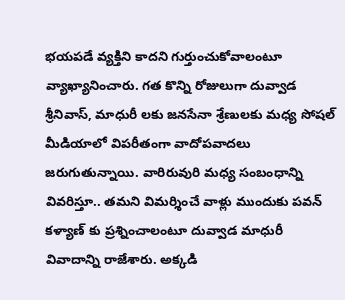భయపడే వ్యక్తిని కాదని గుర్తుంచుకోవాలంటూ వ్యాఖ్యానించారు. గత కొన్ని రోజులుగా దువ్వాడ శ్రీనివాస్, మాధురీ లకు జనసేనా శ్రేణులకు మధ్య సోషల్ మీడియాలో విపరీతంగా వాదోపవాదలు జరుగుతున్నాయి. వారిరువురి మధ్య సంబంధాన్ని వివరిస్తూ.. తమని విమర్శించే వాళ్లు ముందుకు పవన్ కళ్యాణ్ కు ప్రశ్నించాలంటూ దువ్వాడ మాధురీ వివాదాన్ని రాజేశారు. అక్కడి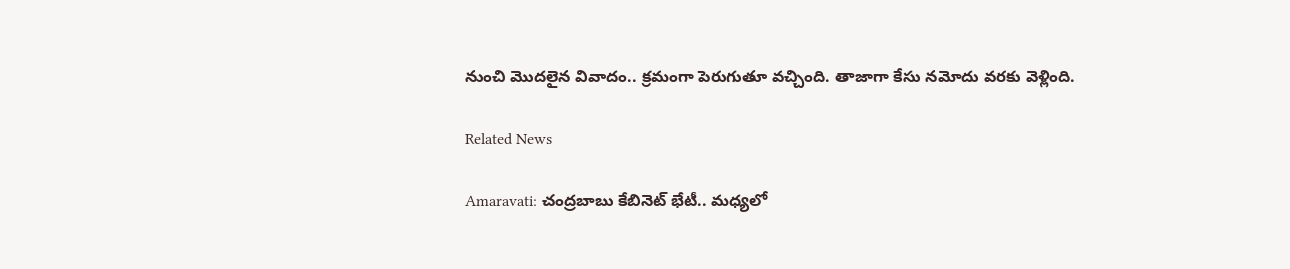నుంచి మొదలైన వివాదం.. క్రమంగా పెరుగుతూ వచ్చింది. తాజాగా కేసు నమోదు వరకు వెళ్లింది.

Related News

Amaravati: చంద్రబాబు కేబినెట్ భేటీ.. మధ్యలో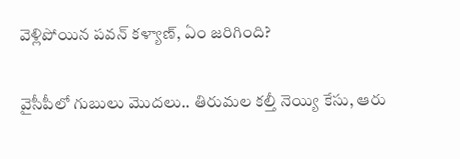వెళ్లిపోయిన పవన్ కళ్యాణ్, ఏం జరిగింది?

వైసీపీలో గుబులు మొదలు.. తిరుమల కల్తీ నెయ్యి కేసు, ఆరు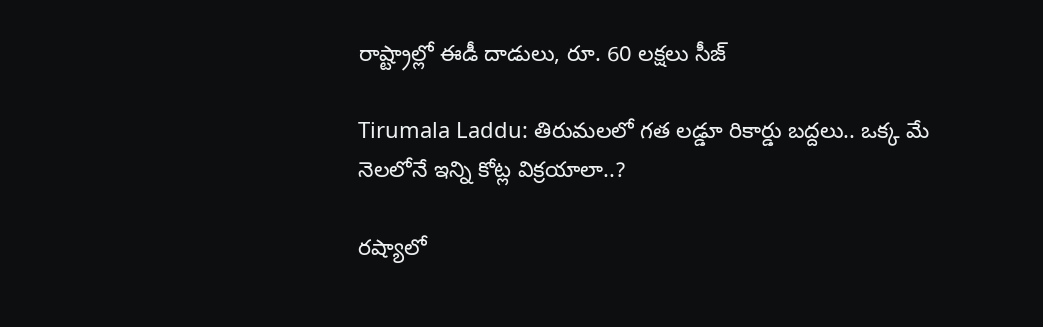రాష్ట్రాల్లో ఈడీ దాడులు, రూ. 60 లక్షలు సీజ్

Tirumala Laddu: తిరుమలలో గత లడ్డూ రికార్డు బద్దలు.. ఒక్క మే నెలలోనే ఇన్ని కోట్ల విక్రయాలా..?

రష్యాలో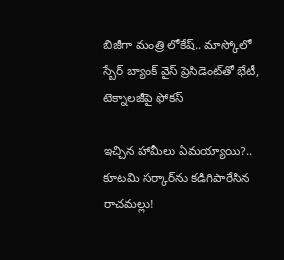బిజీగా మంత్రి లోకేష్.. మాస్కోలో స్బేర్‌ బ్యాంక్ వైస్ ప్రెసిడెంట్‌తో భేటీ, టెక్నాలజీపై ఫోకస్

ఇచ్చిన హామీలు ఏమయ్యాయి?.. కూటమి సర్కార్‌ను కడిగిపారేసిన రాచమల్లు!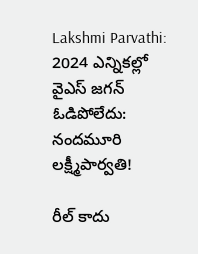Lakshmi Parvathi: 2024 ఎన్నికల్లో వైఎస్ జగన్ ఓడిపోలేదు: నందమూరి లక్ష్మీపార్వతి!

రీల్ కాదు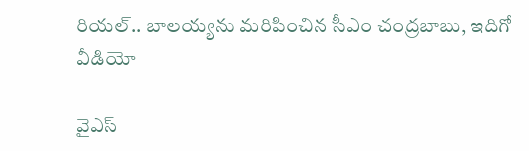రియల్.. బాలయ్యను మరిపించిన సీఎం చంద్రబాబు, ఇదిగో వీడియో

వైఎస్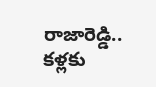రాజారెడ్డి.. కళ్లకు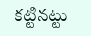కట్టినట్టు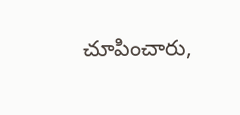చూపించారు,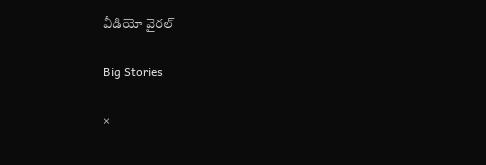వీడియో వైరల్

Big Stories

×